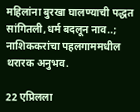महिलांना बुरखा घालण्याची पद्धत सांगितली,धर्म बदलून नाव..; नाशिककरांचा पहलगाममधील थरारक अनुभव.

22 एप्रिलला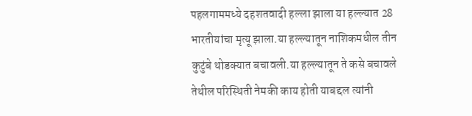पहलगाममध्ये दहशतवादी हल्ला झाला या हल्ल्यात 28 भारतीयांचा मृत्यू झाला.या हल्ल्यातून नाशिकमधील तीन कुटुंबे थोडक्यात बचावली.या हल्ल्यातून ते कसे बचावले तेथील परिस्थिती नेमकी काय होती याबद्दल त्यांनी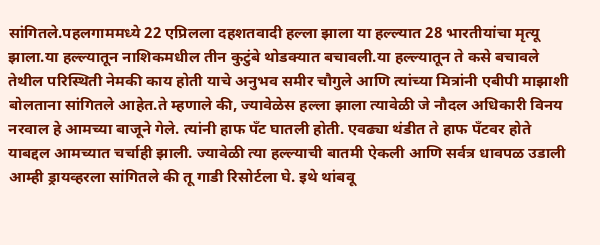सांगितले.पहलगाममध्ये 22 एप्रिलला दहशतवादी हल्ला झाला या हल्ल्यात 28 भारतीयांचा मृत्यू झाला.या हल्ल्यातून नाशिकमधील तीन कुटुंबे थोडक्यात बचावली.या हल्ल्यातून ते कसे बचावले तेथील परिस्थिती नेमकी काय होती याचे अनुभव समीर चौगुले आणि त्यांच्या मित्रांनी एबीपी माझाशी बोलताना सांगितले आहेत.ते म्हणाले की, ज्यावेळेस हल्ला झाला त्यावेळी जे नौदल अधिकारी विनय नरवाल हे आमच्या बाजूने गेले. त्यांनी हाफ पँट घातली होती. एवढ्या थंडीत ते हाफ पँटवर होते याबद्दल आमच्यात चर्चाही झाली. ज्यावेळी त्या हल्ल्याची बातमी ऐकली आणि सर्वत्र धावपळ उडाली आम्ही ड्रायव्हरला सांगितले की तू गाडी रिसोर्टला घे. इथे थांबवू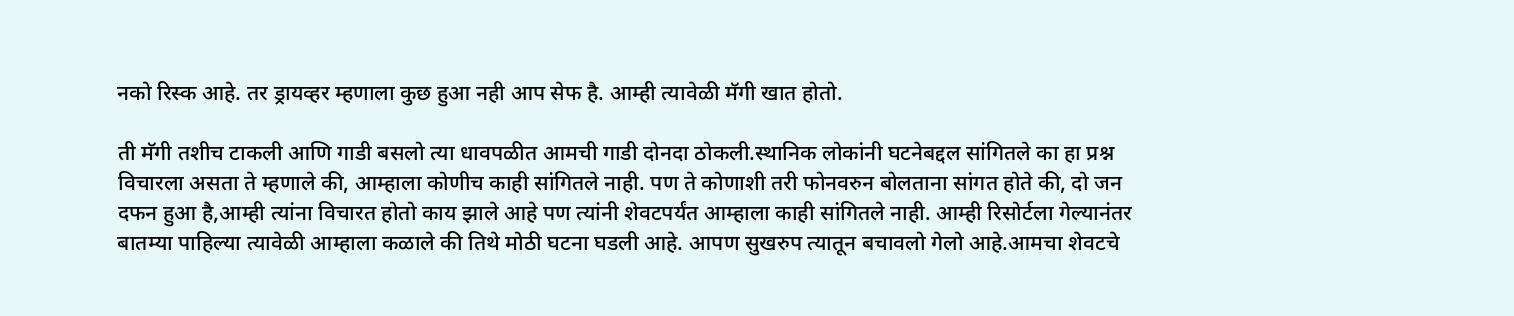नको रिस्क आहे. तर ड्रायव्हर म्हणाला कुछ हुआ नही आप सेफ है. आम्ही त्यावेळी मॅगी खात होतो.

ती मॅगी तशीच टाकली आणि गाडी बसलो त्या धावपळीत आमची गाडी दोनदा ठोकली.स्थानिक लोकांनी घटनेबद्दल सांगितले का हा प्रश्न विचारला असता ते म्हणाले की, आम्हाला कोणीच काही सांगितले नाही. पण ते कोणाशी तरी फोनवरुन बोलताना सांगत होते की, दो जन दफन हुआ है,आम्ही त्यांना विचारत होतो काय झाले आहे पण त्यांनी शेवटपर्यंत आम्हाला काही सांगितले नाही. आम्ही रिसोर्टला गेल्यानंतर बातम्या पाहिल्या त्यावेळी आम्हाला कळाले की तिथे मोठी घटना घडली आहे. आपण सुखरुप त्यातून बचावलो गेलो आहे.आमचा शेवटचे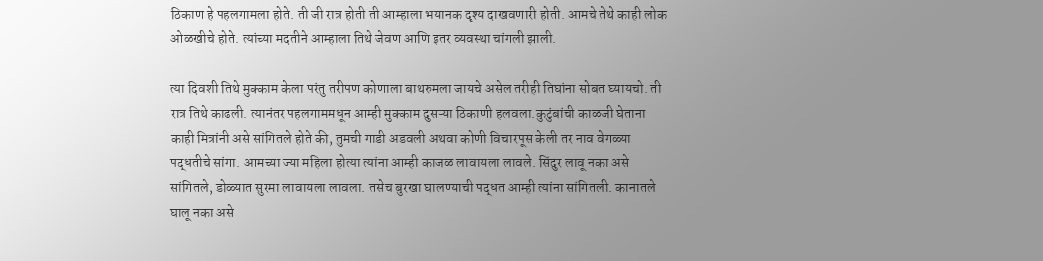ठिकाण हे पहलगामला होते. ती जी रात्र होती ती आम्हाला भयानक दृश्य दाखवणारी होती. आमचे तेथे काही लोक ओळखीचे होते. त्यांच्या मदतीने आम्हाला तिथे जेवण आणि इतर व्यवस्था चांगली झाली.

त्या दिवशी तिथे मुक्काम केला परंतु तरीपण कोणाला बाथरुमला जायचे असेल तरीही तिघांना सोबत घ्यायचो. ती रात्र तिथे काढली. त्यानंतर पहलगाममधून आम्ही मुक्काम दुसऱ्या ठिकाणी हलवला.कुटुंबांची काळजी घेताना काही मित्रांनी असे सांगितले होते की, तुमची गाडी अडवली अथवा कोणी विचारपूस केली तर नाव वेगळ्या पद्धतीचे सांगा. आमच्या ज्या महिला होत्या त्यांना आम्ही काजळ लावायला लावले. सिंदुर लावू नका असे सांगितले, डोळ्यात सुरमा लावायला लावला. तसेच बुरखा घालण्याची पद्धत आम्ही त्यांना सांगितली. कानातले घालू नका असे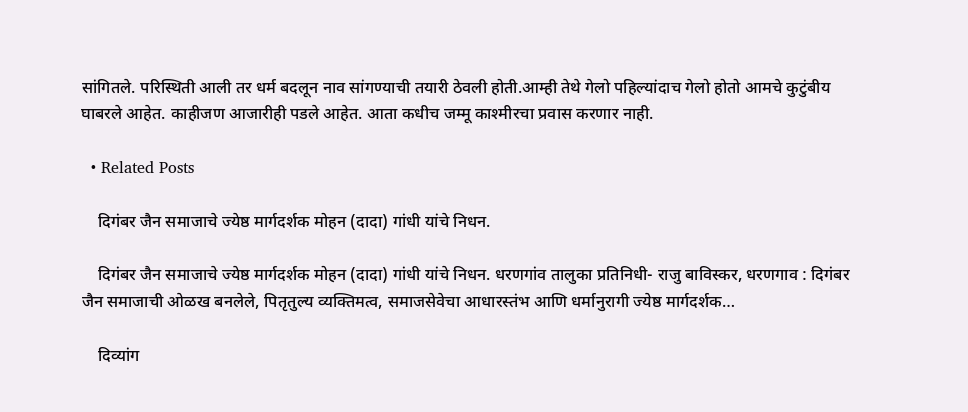सांगितले. परिस्थिती आली तर धर्म बदलून नाव सांगण्याची तयारी ठेवली होती.आम्ही तेथे गेलो पहिल्यांदाच गेलो होतो आमचे कुटुंबीय घाबरले आहेत. काहीजण आजारीही पडले आहेत. आता कधीच जम्मू काश्मीरचा प्रवास करणार नाही.

  • Related Posts

    दिगंबर जैन समाजाचे ज्येष्ठ मार्गदर्शक मोहन (दादा) गांधी यांचे निधन.

    दिगंबर जैन समाजाचे ज्येष्ठ मार्गदर्शक मोहन (दादा) गांधी यांचे निधन. धरणगांव तालुका प्रतिनिधी- राजु बाविस्कर, धरणगाव : दिगंबर जैन समाजाची ओळख बनलेले, पितृतुल्य व्यक्तिमत्व, समाजसेवेचा आधारस्तंभ आणि धर्मानुरागी ज्येष्ठ मार्गदर्शक…

    दिव्यांग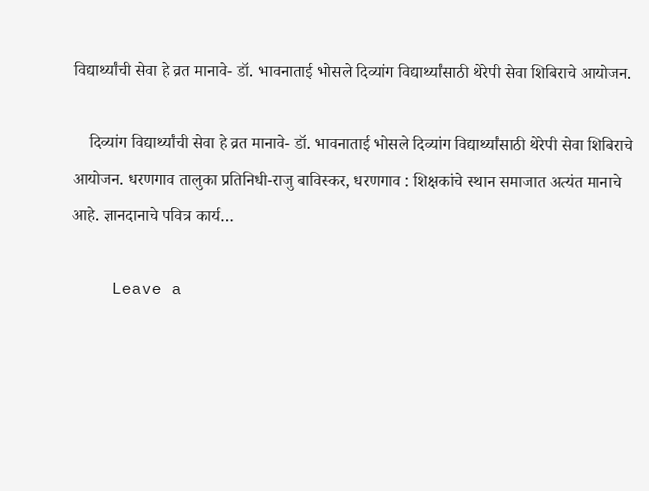विद्यार्थ्यांची सेवा हे व्रत मानावे- डॉ. भावनाताई भोसले दिव्यांग विद्यार्थ्यांसाठी थेरेपी सेवा शिबिराचे आयोजन.

    दिव्यांग विद्यार्थ्यांची सेवा हे व्रत मानावे- डॉ. भावनाताई भोसले दिव्यांग विद्यार्थ्यांसाठी थेरेपी सेवा शिबिराचे आयोजन. धरणगाव तालुका प्रतिनिधी-राजु बाविस्कर, धरणगाव : शिक्षकांचे स्थान समाजात अत्यंत मानाचे आहे. ज्ञानदानाचे पवित्र कार्य…

    Leave a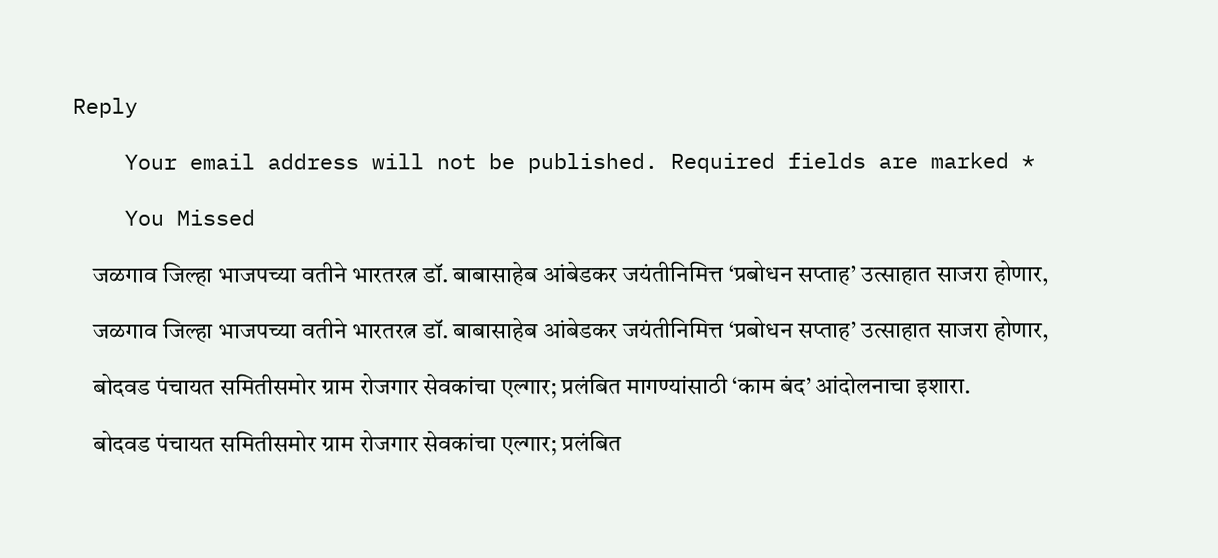Reply

    Your email address will not be published. Required fields are marked *

    You Missed

    जळगाव जिल्हा भाजपच्या वतीने भारतरत्न डॉ. बाबासाहेब आंबेडकर जयंतीनिमित्त ‘प्रबोधन सप्ताह’ उत्साहात साजरा होणार,

    जळगाव जिल्हा भाजपच्या वतीने भारतरत्न डॉ. बाबासाहेब आंबेडकर जयंतीनिमित्त ‘प्रबोधन सप्ताह’ उत्साहात साजरा होणार,

    बोदवड पंचायत समितीसमोर ग्राम रोजगार सेवकांचा एल्गार; प्रलंबित मागण्यांसाठी ‘काम बंद’ आंदोलनाचा इशारा.

    बोदवड पंचायत समितीसमोर ग्राम रोजगार सेवकांचा एल्गार; प्रलंबित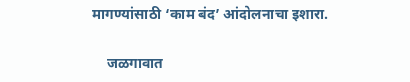मागण्यांसाठी ‘काम बंद’ आंदोलनाचा इशारा.

    जळगावात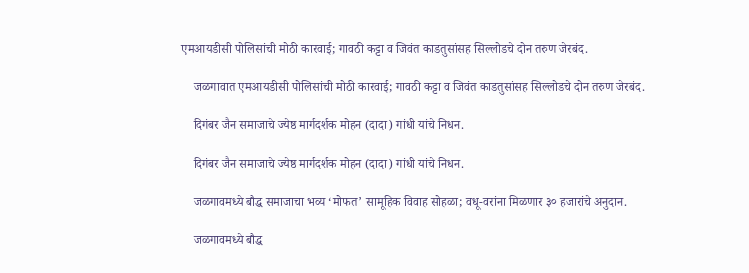एमआयडीसी पोलिसांची मोठी कारवाई; गावठी कट्टा व जिवंत काडतुसांसह सिल्लोडचे दोन तरुण जेरबंद.

    जळगावात एमआयडीसी पोलिसांची मोठी कारवाई; गावठी कट्टा व जिवंत काडतुसांसह सिल्लोडचे दोन तरुण जेरबंद.

    दिगंबर जैन समाजाचे ज्येष्ठ मार्गदर्शक मोहन (दादा) गांधी यांचे निधन.

    दिगंबर जैन समाजाचे ज्येष्ठ मार्गदर्शक मोहन (दादा) गांधी यांचे निधन.

    जळगावमध्ये बौद्ध समाजाचा भव्य ‘मोफत’ सामूहिक विवाह सोहळा; वधू-वरांना मिळणार ३० हजारांचे अनुदान.

    जळगावमध्ये बौद्ध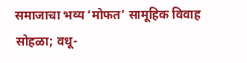समाजाचा भव्य ‘मोफत’ सामूहिक विवाह सोहळा; वधू-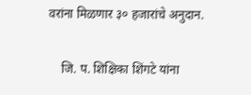वरांना मिळणार ३० हजारांचे अनुदान.

    जि. प. शिक्षिका शिंगटे यांना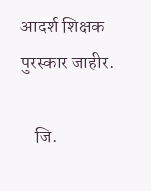आदर्श शिक्षक पुरस्कार जाहीर.

    जि.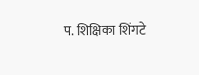प. शिक्षिका शिंगटे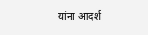यांना आदर्श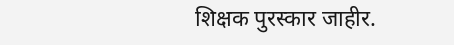शिक्षक पुरस्कार जाहीर.